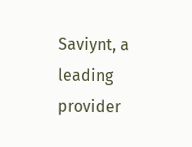Saviynt, a leading provider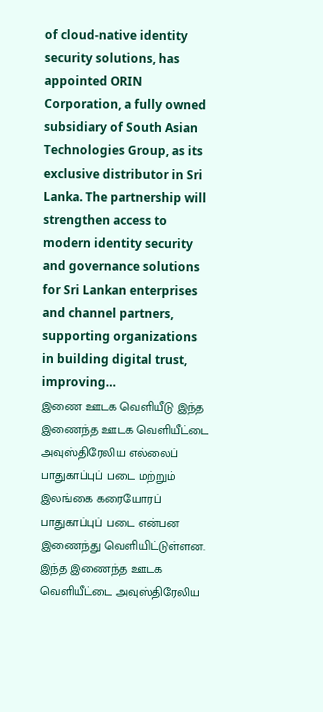of cloud-native identity security solutions, has appointed ORIN Corporation, a fully owned subsidiary of South Asian Technologies Group, as its exclusive distributor in Sri Lanka. The partnership will strengthen access to modern identity security and governance solutions for Sri Lankan enterprises and channel partners, supporting organizations in building digital trust, improving…
இணை ஊடக வெளியீடு இந்த இணைந்த ஊடக வெளியீட்டை அவுஸ்திரேலிய எல்லைப் பாதுகாப்புப் படை மற்றும் இலங்கை கரையோரப் பாதுகாப்புப் படை என்பன இணைந்து வெளியிட்டுள்ளன.
இந்த இணைந்த ஊடக வெளியீட்டை அவுஸ்திரேலிய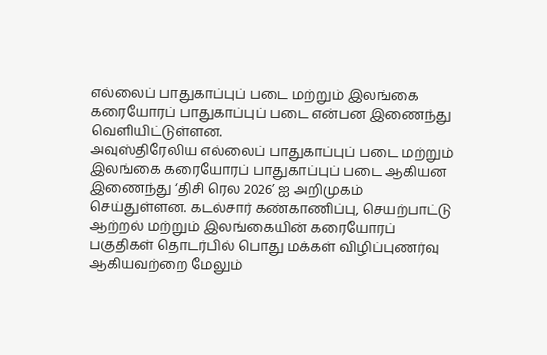எல்லைப் பாதுகாப்புப் படை மற்றும் இலங்கை கரையோரப் பாதுகாப்புப் படை என்பன இணைந்து வெளியிட்டுள்ளன.
அவுஸ்திரேலிய எல்லைப் பாதுகாப்புப் படை மற்றும் இலங்கை கரையோரப் பாதுகாப்புப் படை ஆகியன இணைந்து ‘திசி ரெல 2026’ ஐ அறிமுகம் செய்துள்ளன. கடல்சார் கண்காணிப்பு, செயற்பாட்டு ஆற்றல் மற்றும் இலங்கையின் கரையோரப் பகுதிகள் தொடர்பில் பொது மக்கள் விழிப்புணர்வு ஆகியவற்றை மேலும்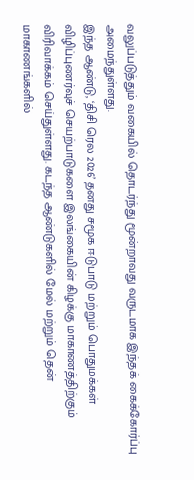வலுப்படுத்தும் வகையில் தொடர்ந்து மூன்றாவது வருடமாக இந்தக் கைக்கோர்ப்பு அமைந்துள்ளது.
இந்த ஆண்டு, ‘திசி ரெல 2026’ தனது சமூக ஈடுபாடு மற்றும் பொதுமக்கள் விழிப்புணர்வுச் செயற்பாடுகளை இலங்கையின் கிழக்கு மாகாணத்திற்கும் விரிவாக்கம் செய்துள்ளது. கடந்த ஆண்டுகளில் மேல் மற்றும் தென் மாகாணங்களில்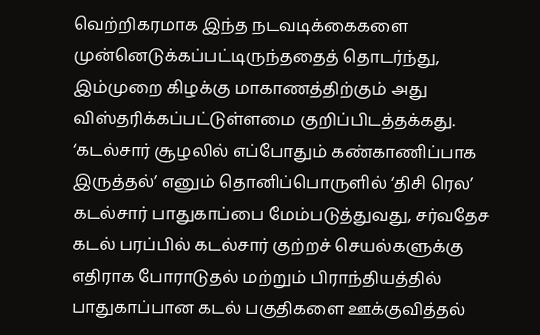வெற்றிகரமாக இந்த நடவடிக்கைகளை முன்னெடுக்கப்பட்டிருந்ததைத் தொடர்ந்து, இம்முறை கிழக்கு மாகாணத்திற்கும் அது விஸ்தரிக்கப்பட்டுள்ளமை குறிப்பிடத்தக்கது.
‘கடல்சார் சூழலில் எப்போதும் கண்காணிப்பாக இருத்தல்’ எனும் தொனிப்பொருளில் ‘திசி ரெல’ கடல்சார் பாதுகாப்பை மேம்படுத்துவது, சர்வதேச கடல் பரப்பில் கடல்சார் குற்றச் செயல்களுக்கு எதிராக போராடுதல் மற்றும் பிராந்தியத்தில் பாதுகாப்பான கடல் பகுதிகளை ஊக்குவித்தல்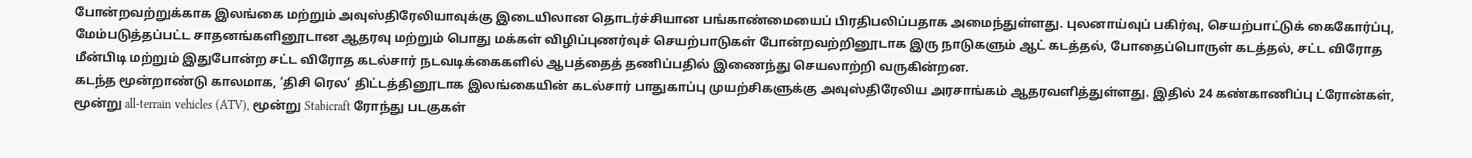போன்றவற்றுக்காக இலங்கை மற்றும் அவுஸ்திரேலியாவுக்கு இடையிலான தொடர்ச்சியான பங்காண்மையைப் பிரதிபலிப்பதாக அமைந்துள்ளது. புலனாய்வுப் பகிர்வு, செயற்பாட்டுக் கைகோர்ப்பு, மேம்படுத்தப்பட்ட சாதனங்களினூடான ஆதரவு மற்றும் பொது மக்கள் விழிப்புணர்வுச் செயற்பாடுகள் போன்றவற்றினூடாக இரு நாடுகளும் ஆட் கடத்தல், போதைப்பொருள் கடத்தல், சட்ட விரோத மீன்பிடி மற்றும் இதுபோன்ற சட்ட விரோத கடல்சார் நடவடிக்கைகளில் ஆபத்தைத் தணிப்பதில் இணைந்து செயலாற்றி வருகின்றன.
கடந்த மூன்றாண்டு காலமாக, ‘திசி ரெல’ திட்டத்தினூடாக இலங்கையின் கடல்சார் பாதுகாப்பு முயற்சிகளுக்கு அவுஸ்திரேலிய அரசாங்கம் ஆதரவளித்துள்ளது. இதில் 24 கண்காணிப்பு ட்ரோன்கள், மூன்று all-terrain vehicles (ATV), மூன்று Stabicraft ரோந்து படகுகள்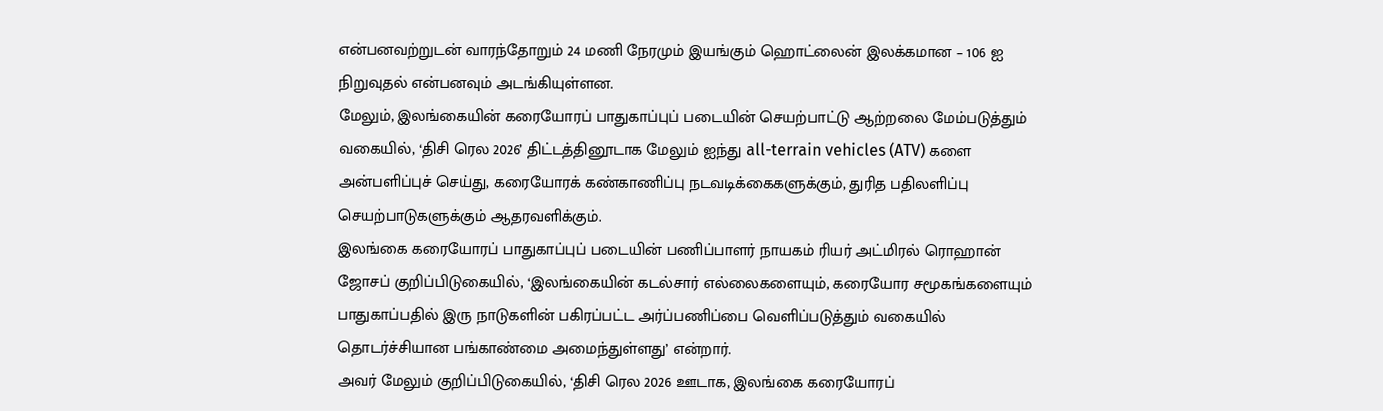என்பனவற்றுடன் வாரந்தோறும் 24 மணி நேரமும் இயங்கும் ஹொட்லைன் இலக்கமான – 106 ஐ நிறுவுதல் என்பனவும் அடங்கியுள்ளன.
மேலும், இலங்கையின் கரையோரப் பாதுகாப்புப் படையின் செயற்பாட்டு ஆற்றலை மேம்படுத்தும் வகையில், ‘திசி ரெல 2026’ திட்டத்தினூடாக மேலும் ஐந்து all-terrain vehicles (ATV) களை அன்பளிப்புச் செய்து, கரையோரக் கண்காணிப்பு நடவடிக்கைகளுக்கும், துரித பதிலளிப்பு செயற்பாடுகளுக்கும் ஆதரவளிக்கும்.
இலங்கை கரையோரப் பாதுகாப்புப் படையின் பணிப்பாளர் நாயகம் ரியர் அட்மிரல் ரொஹான் ஜோசப் குறிப்பிடுகையில், ‘இலங்கையின் கடல்சார் எல்லைகளையும், கரையோர சமூகங்களையும் பாதுகாப்பதில் இரு நாடுகளின் பகிரப்பட்ட அர்ப்பணிப்பை வெளிப்படுத்தும் வகையில் தொடர்ச்சியான பங்காண்மை அமைந்துள்ளது’ என்றார்.
அவர் மேலும் குறிப்பிடுகையில், ‘திசி ரெல 2026 ஊடாக, இலங்கை கரையோரப்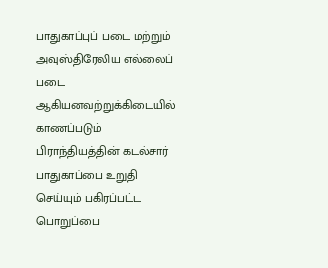பாதுகாப்புப் படை மற்றும் அவுஸ்திரேலிய எல்லைப் படை ஆகியனவற்றுக்கிடையில் காணப்படும் பிராந்தியத்தின் கடல்சார் பாதுகாப்பை உறுதி செய்யும் பகிரப்பட்ட பொறுப்பை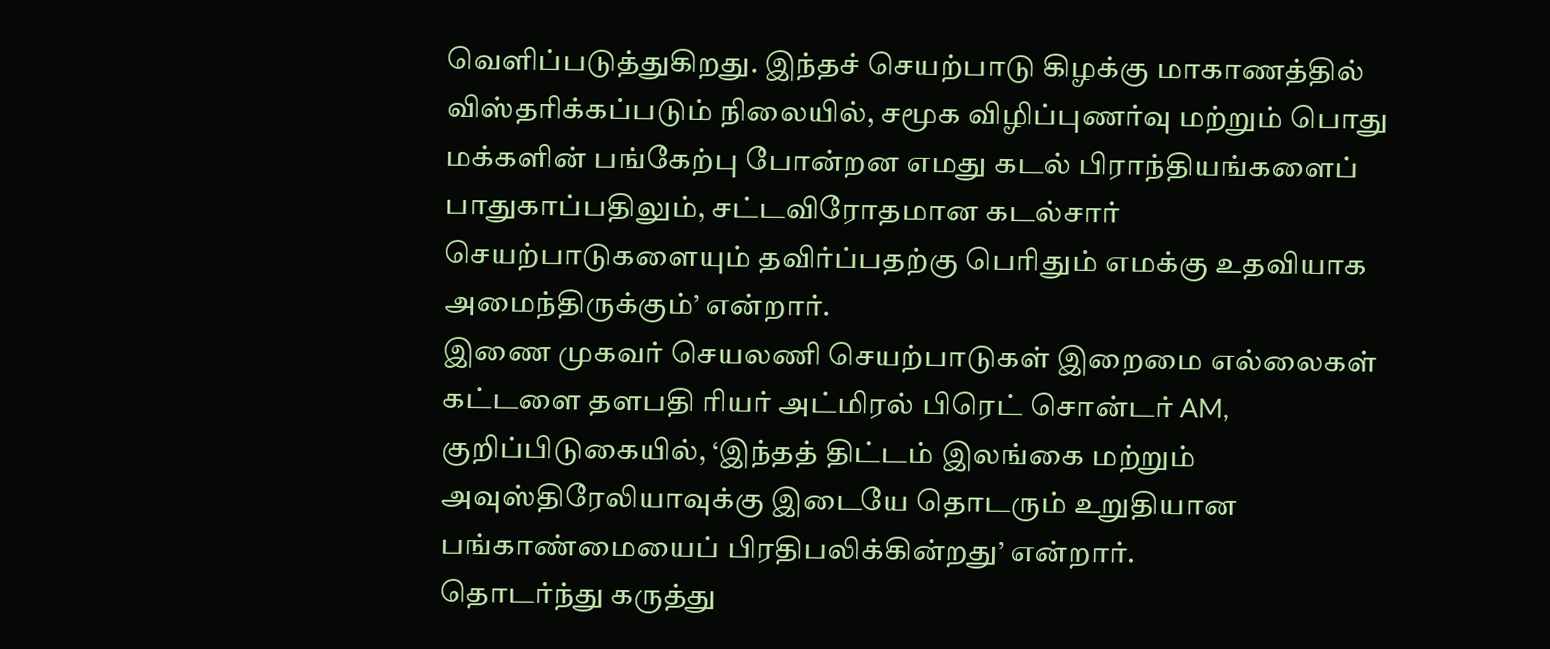வெளிப்படுத்துகிறது. இந்தச் செயற்பாடு கிழக்கு மாகாணத்தில் விஸ்தரிக்கப்படும் நிலையில், சமூக விழிப்புணர்வு மற்றும் பொது மக்களின் பங்கேற்பு போன்றன எமது கடல் பிராந்தியங்களைப் பாதுகாப்பதிலும், சட்டவிரோதமான கடல்சார் செயற்பாடுகளையும் தவிர்ப்பதற்கு பெரிதும் எமக்கு உதவியாக அமைந்திருக்கும்’ என்றார்.
இணை முகவர் செயலணி செயற்பாடுகள் இறைமை எல்லைகள் கட்டளை தளபதி ரியர் அட்மிரல் பிரெட் சொன்டர் AM, குறிப்பிடுகையில், ‘இந்தத் திட்டம் இலங்கை மற்றும் அவுஸ்திரேலியாவுக்கு இடையே தொடரும் உறுதியான பங்காண்மையைப் பிரதிபலிக்கின்றது’ என்றார்.
தொடர்ந்து கருத்து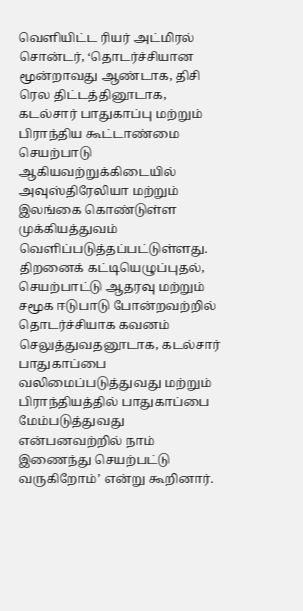வெளியிட்ட ரியர் அட்மிரல் சொன்டர், ‘தொடர்ச்சியான மூன்றாவது ஆண்டாக, திசி ரெல திட்டத்தினூடாக, கடல்சார் பாதுகாப்பு மற்றும் பிராந்திய கூட்டாண்மை செயற்பாடு ஆகியவற்றுக்கிடையில் அவுஸ்திரேலியா மற்றும் இலங்கை கொண்டுள்ள முக்கியத்துவம் வெளிப்படுத்தப்பட்டுள்ளது. திறனைக் கட்டியெழுப்புதல், செயற்பாட்டு ஆதரவு மற்றும் சமூக ஈடுபாடு போன்றவற்றில் தொடர்ச்சியாக கவனம் செலுத்துவதனூடாக, கடல்சார் பாதுகாப்பை வலிமைப்படுத்துவது மற்றும் பிராந்தியத்தில் பாதுகாப்பை மேம்படுத்துவது என்பனவற்றில் நாம் இணைந்து செயற்பட்டு வருகிறோம்’ என்று கூறினார்.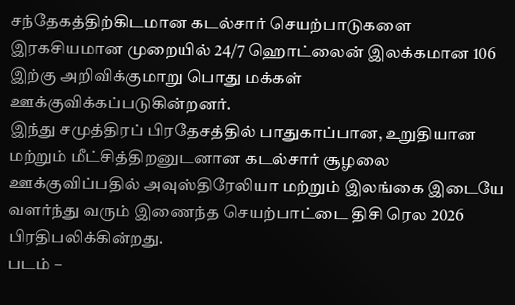சந்தேகத்திற்கிடமான கடல்சார் செயற்பாடுகளை இரகசியமான முறையில் 24/7 ஹொட்லைன் இலக்கமான 106 இற்கு அறிவிக்குமாறு பொது மக்கள் ஊக்குவிக்கப்படுகின்றனர்.
இந்து சமுத்திரப் பிரதேசத்தில் பாதுகாப்பான, உறுதியான மற்றும் மீட்சித்திறனுடனான கடல்சார் சூழலை ஊக்குவிப்பதில் அவுஸ்திரேலியா மற்றும் இலங்கை இடையே வளர்ந்து வரும் இணைந்த செயற்பாட்டை திசி ரெல 2026 பிரதிபலிக்கின்றது.
படம் –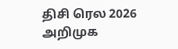திசி ரெல 2026 அறிமுக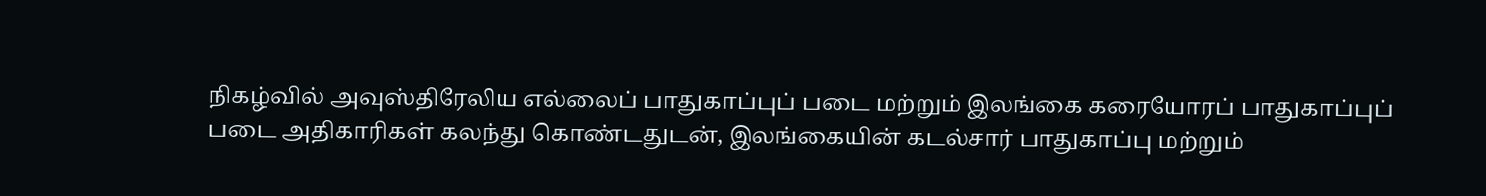நிகழ்வில் அவுஸ்திரேலிய எல்லைப் பாதுகாப்புப் படை மற்றும் இலங்கை கரையோரப் பாதுகாப்புப் படை அதிகாரிகள் கலந்து கொண்டதுடன், இலங்கையின் கடல்சார் பாதுகாப்பு மற்றும்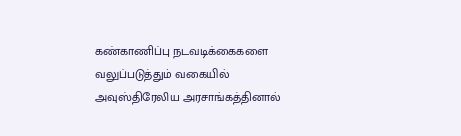கண்காணிப்பு நடவடிக்கைகளை வலுப்படுத்தும் வகையில் அவுஸ்திரேலிய அரசாங்கத்தினால்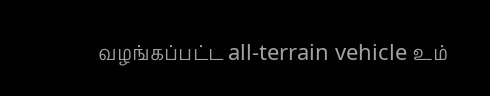வழங்கப்பட்ட all-terrain vehicle உம்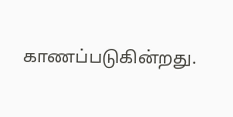காணப்படுகின்றது.